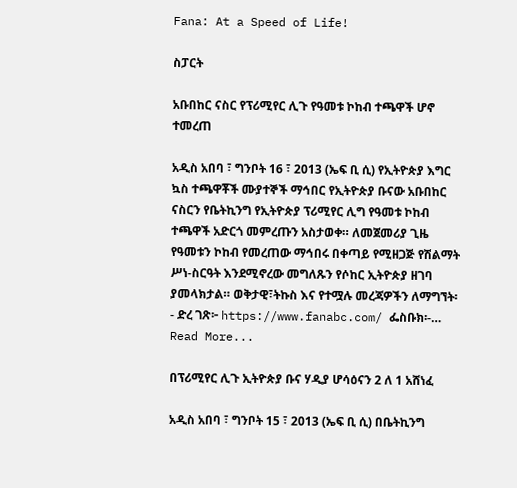Fana: At a Speed of Life!

ስፓርት

አቡበከር ናስር የፕሪሚየር ሊጉ የዓመቱ ኮከብ ተጫዋች ሆኖ ተመረጠ

አዲስ አበባ ፣ ግንቦት 16 ፣ 2013 (ኤፍ ቢ ሲ) የኢትዮጵያ እግር ኳስ ተጫዋቾች ሙያተኞች ማኅበር የኢትዮጵያ ቡናው አቡበከር ናስርን የቤትኪንግ የኢትዮጵያ ፕሪሚየር ሊግ የዓመቱ ኮከብ ተጫዋች አድርጎ መምረጡን አስታወቀ። ለመጀመሪያ ጊዜ የዓመቱን ኮከብ የመረጠው ማኅበሩ በቀጣይ የሚዘጋጅ የሽልማት ሥነ-ስርዓት እንደሚኖረው መግለጹን የሶከር ኢትዮጵያ ዘገባ ያመላክታል። ወቅታዊ፣ትኩስ እና የተሟሉ መረጃዎችን ለማግኘት፡- ድረ ገጽ፦ https://www.fanabc.com/ ፌስቡክ፡-…
Read More...

በፕሪሚየር ሊጉ ኢትዮጵያ ቡና ሃዲያ ሆሳዕናን 2 ለ 1 አሸነፈ

አዲስ አበባ ፣ ግንቦት 15 ፣ 2013 (ኤፍ ቢ ሲ) በቤትኪንግ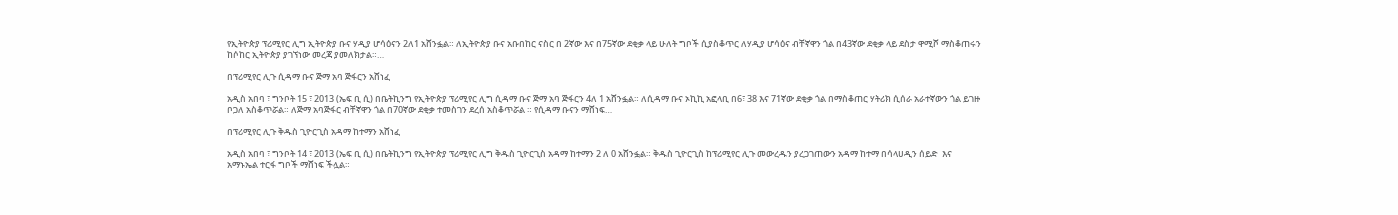የኢትዮጵያ ፕሪሚየር ሊግ ኢትዮጵያ ቡና ሃዲያ ሆሳዕናን 2ለ1 አሸንፏል። ለኢትዮጵያ ቡና አቡበከር ናስር በ 2ኛው እና በ75ኛው ደቂቃ ላይ ሁለት ግቦች ሲያስቆጥር ለሃዲያ ሆሳዕና ብቸኛዋን ጎል በ43ኛው ደቂቃ ላይ ደስታ ዋሚሾ ማስቆጠሩን ከሶከር ኢትዮጵያ ያገኘነው መረጃ ያመለክታል።…

በፕሪሚየር ሊጉ ሲዳማ ቡና ጅማ አባ ጅፋርን አሸነፈ

አዲስ አበባ ፣ ግንቦት 15 ፣ 2013 (ኤፍ ቢ ሲ) በቤትኪንግ የኢትዮጵያ ፕሪሚየር ሊግ ሲዳማ ቡና ጅማ አባ ጅፋርን 4ለ 1 አሸንፏል። ለሲዳማ ቡና ኦኪኪ አፎላቢ በ6፣ 38 እና 71ኛው ደቂቃ ጎል በማስቆጠር ሃትሪክ ሲሰራ አራተኛውን ጎል ይገዙ ቦጋለ አስቆጥሯል። ለጅማ አባጅፋር ብቸኛዋን ጎል በ70ኛው ደቂቃ ተመስገን ደረሰ አስቆጥሯል ። የሲዳማ ቡናን ማሸነፍ…

በፕሪሚየር ሊጉ ቅዱስ ጊዮርጊስ አዳማ ከተማን አሸነፈ

አዲስ አበባ ፣ ግንቦት 14 ፣ 2013 (ኤፍ ቢ ሲ) በቤትኪንግ የኢትዮጵያ ፕሪሚየር ሊግ ቅዱስ ጊዮርጊስ አዳማ ከተማን 2 ለ 0 አሸንፏል። ቅዱስ ጊዮርጊስ ከፕሪሚየር ሊጉ መውረዱን ያረጋገጠውን አዳማ ከተማ በሳላሀዲን ሰይድ  እና አማኑኤል ተርፋ ግቦች ማሸነፍ ችሏል።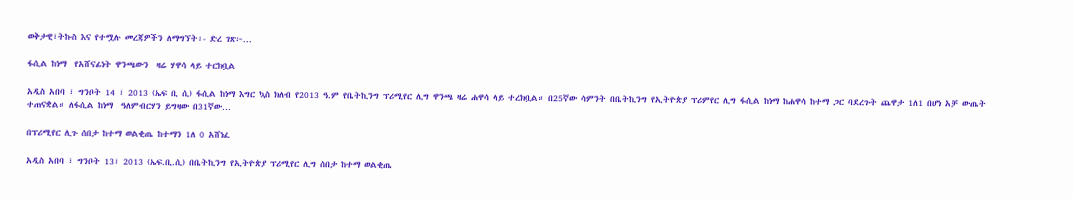ወቅታዊ፣ትኩስ እና የተሟሉ መረጃዎችን ለማግኘት፡- ድረ ገጽ፦…

ፋሲል ከነማ  የአሸናፊነት ዋንጫውን  ዛሬ ሃዋሳ ላይ ተርክቧል

አዲስ አበባ ፣ ግንቦት 14 ፣ 2013 (ኤፍ ቢ ሲ) ፋሲል ከነማ እግር ኳስ ክለብ የ2013 ዓ.ም የቤትኪንግ ፕሪሚየር ሊግ ዋንጫ ዛሬ ሐዋሳ ላይ ተረክቧል። በ25ኛው ሳምንት በቤትኪንግ የኢትዮጵያ ፕሪምየር ሊግ ፋሲል ከነማ ከሐዋሳ ከተማ ጋር ባደረጉት ጨዋታ 1ለ1 በሆነ አቻ ውጤት ተጠናቋል። ለፋሲል ከነማ  ዓለምብርሃን ይግዛው በ31ኛው…

በፕሪሚየር ሊጉ ሰበታ ከተማ ወልቂጤ ከተማን 1ለ 0 አሸነፈ

አዲስ አበባ ፣ ግንቦት 13፣ 2013 (ኤፍ.ቢ.ሲ) በቤትኪንግ የኢትዮጵያ ፕሪሚየር ሊግ ሰበታ ከተማ ወልቂጤ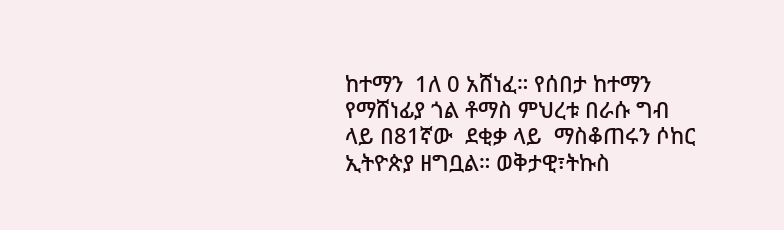ከተማን  1ለ 0 አሸነፈ። የሰበታ ከተማን የማሸነፊያ ጎል ቶማስ ምህረቱ በራሱ ግብ ላይ በ81ኛው  ደቂቃ ላይ  ማስቆጠሩን ሶከር ኢትዮጵያ ዘግቧል። ወቅታዊ፣ትኩስ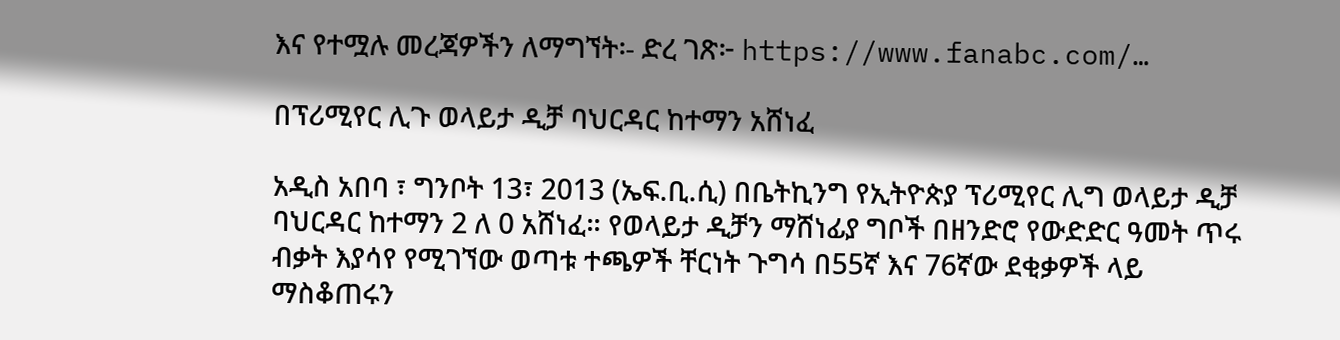እና የተሟሉ መረጃዎችን ለማግኘት፡- ድረ ገጽ፦ https://www.fanabc.com/…

በፕሪሚየር ሊጉ ወላይታ ዲቻ ባህርዳር ከተማን አሸነፈ

አዲስ አበባ ፣ ግንቦት 13፣ 2013 (ኤፍ.ቢ.ሲ) በቤትኪንግ የኢትዮጵያ ፕሪሚየር ሊግ ወላይታ ዲቻ ባህርዳር ከተማን 2 ለ 0 አሸነፈ። የወላይታ ዲቻን ማሸነፊያ ግቦች በዘንድሮ የውድድር ዓመት ጥሩ ብቃት እያሳየ የሚገኘው ወጣቱ ተጫዎች ቸርነት ጉግሳ በ55ኛ እና 76ኛው ደቂቃዎች ላይ ማስቆጠሩን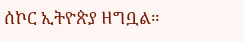ሰኮር ኢትዮጵያ ዘግቧል።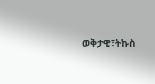ወቅታዊ፣ትኩስ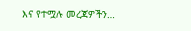እና የተሟሉ መረጃዎችን…